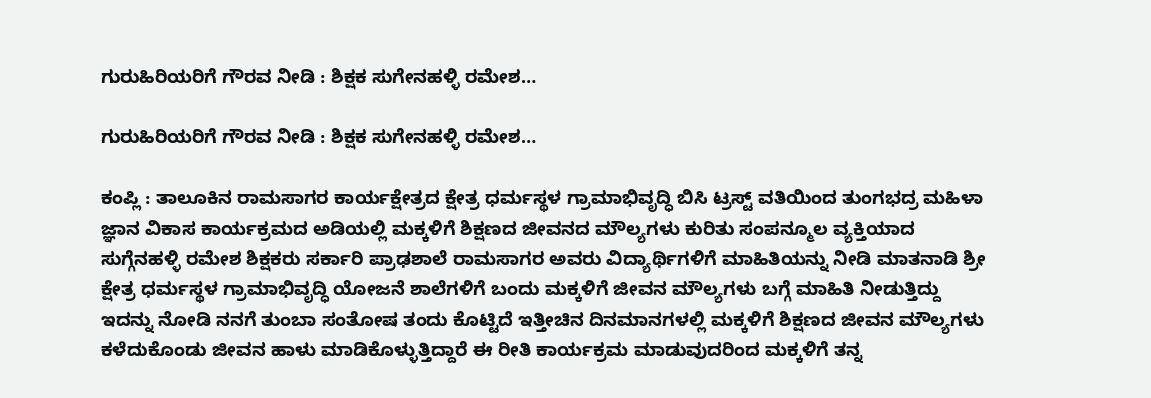ಗುರುಹಿರಿಯರಿಗೆ ಗೌರವ ನೀಡಿ : ಶಿಕ್ಷಕ ಸುಗೇನಹಳ್ಳಿ ರಮೇಶ…

ಗುರುಹಿರಿಯರಿಗೆ ಗೌರವ ನೀಡಿ : ಶಿಕ್ಷಕ ಸುಗೇನಹಳ್ಳಿ ರಮೇಶ…

ಕಂಪ್ಲಿ : ತಾಲೂಕಿನ ರಾಮಸಾಗರ ಕಾರ್ಯಕ್ಷೇತ್ರದ ಕ್ಷೇತ್ರ ಧರ್ಮಸ್ಥಳ ಗ್ರಾಮಾಭಿವೃದ್ಧಿ ಬಿಸಿ ಟ್ರಸ್ಟ್ ವತಿಯಿಂದ ತುಂಗಭದ್ರ ಮಹಿಳಾ ಜ್ಞಾನ ವಿಕಾಸ ಕಾರ್ಯಕ್ರಮದ ಅಡಿಯಲ್ಲಿ ಮಕ್ಕಳಿಗೆ ಶಿಕ್ಷಣದ ಜೀವನದ ಮೌಲ್ಯಗಳು ಕುರಿತು ಸಂಪನ್ಮೂಲ ವ್ಯಕ್ತಿಯಾದ ಸುಗ್ಗೆನಹಳ್ಳಿ ರಮೇಶ ಶಿಕ್ಷಕರು ಸರ್ಕಾರಿ ಪ್ರಾಢಶಾಲೆ ರಾಮಸಾಗರ ಅವರು ವಿದ್ಯಾರ್ಥಿಗಳಿಗೆ ಮಾಹಿತಿಯನ್ನು ನೀಡಿ ಮಾತನಾಡಿ ಶ್ರೀ ಕ್ಷೇತ್ರ ಧರ್ಮಸ್ಥಳ ಗ್ರಾಮಾಭಿವೃದ್ಧಿ ಯೋಜನೆ ಶಾಲೆಗಳಿಗೆ ಬಂದು ಮಕ್ಕಳಿಗೆ ಜೀವನ ಮೌಲ್ಯಗಳು ಬಗ್ಗೆ ಮಾಹಿತಿ ನೀಡುತ್ತಿದ್ದು ಇದನ್ನು ನೋಡಿ ನನಗೆ ತುಂಬಾ ಸಂತೋಷ ತಂದು ಕೊಟ್ಟಿದೆ ಇತ್ತೀಚಿನ ದಿನಮಾನಗಳಲ್ಲಿ ಮಕ್ಕಳಿಗೆ ಶಿಕ್ಷಣದ ಜೀವನ ಮೌಲ್ಯಗಳು ಕಳೆದುಕೊಂಡು ಜೀವನ ಹಾಳು ಮಾಡಿಕೊಳ್ಳುತ್ತಿದ್ದಾರೆ ಈ ರೀತಿ ಕಾರ್ಯಕ್ರಮ ಮಾಡುವುದರಿಂದ ಮಕ್ಕಳಿಗೆ ತನ್ನ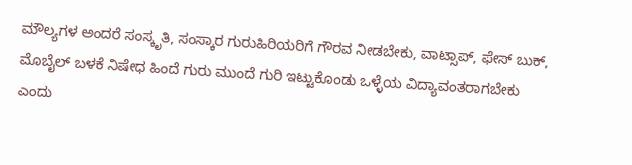ಮೌಲ್ಯಗಳ ಅಂದರೆ ಸಂಸ್ಕೃತಿ, ಸಂಸ್ಕಾರ ಗುರುಹಿರಿಯರಿಗೆ ಗೌರವ ನೀಡಬೇಕು, ವಾಟ್ಸಾಪ್, ಫೇಸ್ ಬುಕ್, ಮೊಬೈಲ್ ಬಳಕೆ ನಿಷೇಧ ಹಿಂದೆ ಗುರು ಮುಂದೆ ಗುರಿ ಇಟ್ಟುಕೊಂಡು ಒಳ್ಳೆಯ ವಿದ್ಯಾವಂತರಾಗಬೇಕು ಎಂದು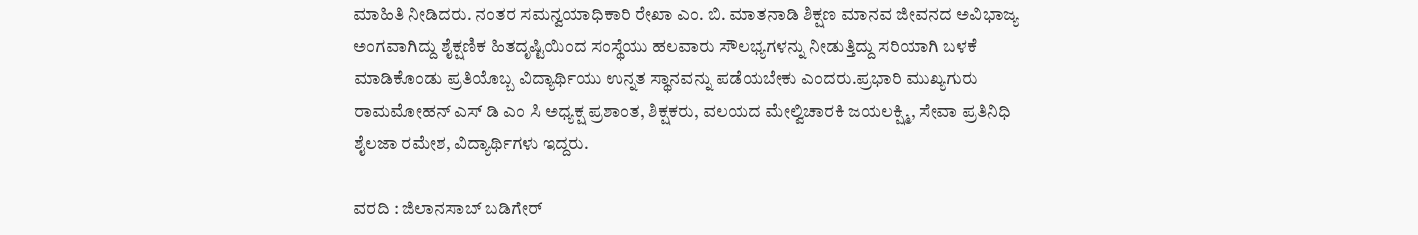ಮಾಹಿತಿ ನೀಡಿದರು. ನಂತರ ಸಮನ್ವಯಾಧಿಕಾರಿ ರೇಖಾ ಎಂ. ಬಿ. ಮಾತನಾಡಿ ಶಿಕ್ಷಣ ಮಾನವ ಜೀವನದ ಅವಿಭಾಜ್ಯ ಅಂಗವಾಗಿದ್ದು ಶೈಕ್ಷಣಿಕ ಹಿತದೃಷ್ಟಿಯಿಂದ ಸಂಸ್ಥೆಯು ಹಲವಾರು ಸೌಲಭ್ಯಗಳನ್ನು ನೀಡುತ್ತಿದ್ದು ಸರಿಯಾಗಿ ಬಳಕೆ ಮಾಡಿಕೊಂಡು ಪ್ರತಿಯೊಬ್ಬ ವಿದ್ಯಾರ್ಥಿಯು ಉನ್ನತ ಸ್ಥಾನವನ್ನು ಪಡೆಯಬೇಕು ಎಂದರು.ಪ್ರಭಾರಿ ಮುಖ್ಯಗುರು ರಾಮಮೋಹನ್ ಎಸ್‌ ಡಿ ಎಂ ಸಿ ಅಧ್ಯಕ್ಷ ಪ್ರಶಾಂತ, ಶಿಕ್ಷಕರು, ವಲಯದ ಮೇಲ್ವಿಚಾರಕಿ ಜಯಲಕ್ಷ್ಮಿ, ಸೇವಾ ಪ್ರತಿನಿಧಿ ಶೈಲಜಾ ರಮೇಶ, ವಿದ್ಯಾರ್ಥಿಗಳು ಇದ್ದರು.

ವರದಿ : ಜಿಲಾನಸಾಬ್ ಬಡಿಗೇರ್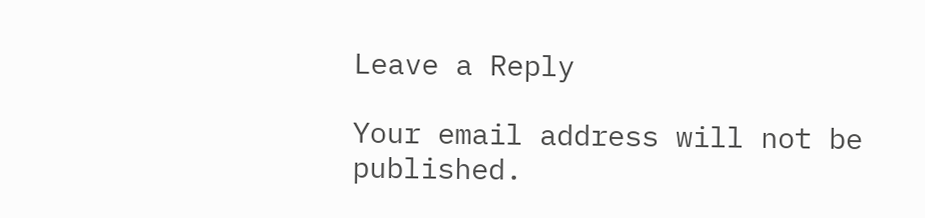Leave a Reply

Your email address will not be published.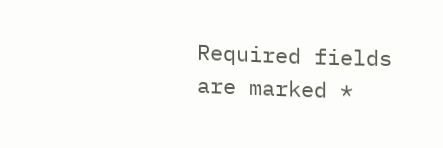Required fields are marked *